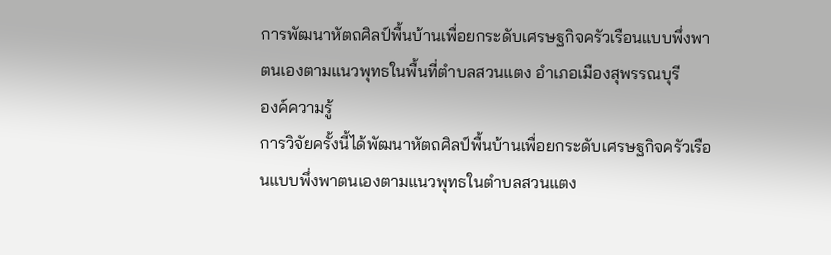การพัฒนาหัตถศิลป์พื้นบ้านเพื่อยกระดับเศรษฐกิจครัวเรือนแบบพึ่งพาตนเองตามแนวพุทธในพื้นที่ตำบลสวนแตง อำเภอเมืองสุพรรณบุรี
องค์ความรู้
การวิจัยครั้งนี้ได้พัฒนาหัตถศิลป์พื้นบ้านเพื่อยกระดับเศรษฐกิจครัวเรือนแบบพึ่งพาตนเองตามแนวพุทธในตำบลสวนแตง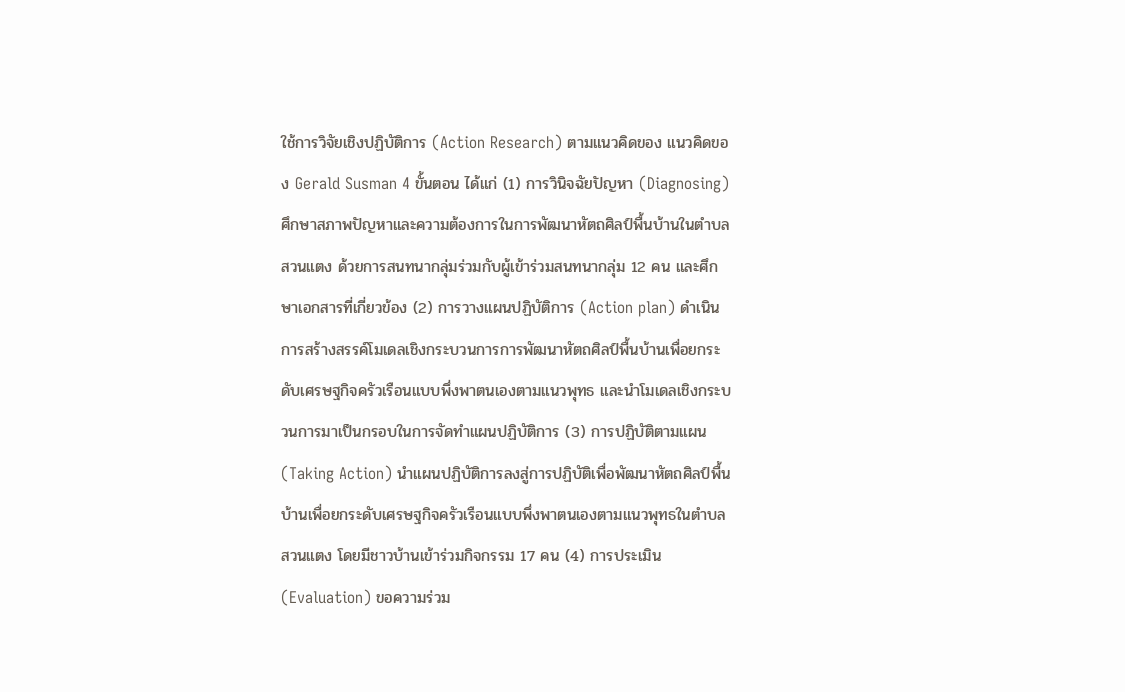ใช้การวิจัยเชิงปฏิบัติการ (Action Research) ตามแนวคิดของ แนวคิดของ Gerald Susman 4 ขั้นตอน ได้แก่ (1) การวินิจฉัยปัญหา (Diagnosing) ศึกษาสภาพปัญหาและความต้องการในการพัฒนาหัตถศิลป์พื้นบ้านในตำบลสวนแตง ด้วยการสนทนากลุ่มร่วมกับผู้เข้าร่วมสนทนากลุ่ม 12 คน และศึกษาเอกสารที่เกี่ยวข้อง (2) การวางแผนปฏิบัติการ (Action plan) ดำเนินการสร้างสรรค์โมเดลเชิงกระบวนการการพัฒนาหัตถศิลป์พื้นบ้านเพื่อยกระดับเศรษฐกิจครัวเรือนแบบพึ่งพาตนเองตามแนวพุทธ และนำโมเดลเชิงกระบวนการมาเป็นกรอบในการจัดทำแผนปฏิบัติการ (3) การปฏิบัติตามแผน (Taking Action) นำแผนปฏิบัติการลงสู่การปฏิบัติเพื่อพัฒนาหัตถศิลป์พื้นบ้านเพื่อยกระดับเศรษฐกิจครัวเรือนแบบพึ่งพาตนเองตามแนวพุทธในตำบลสวนแตง โดยมีชาวบ้านเข้าร่วมกิจกรรม 17 คน (4) การประเมิน (Evaluation) ขอความร่วม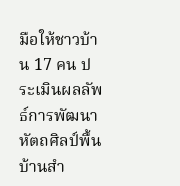มือให้ชาวบ้าน 17 คน ประเมินผลลัพธ์การพัฒนาหัตถศิลป์พื้นบ้านสำ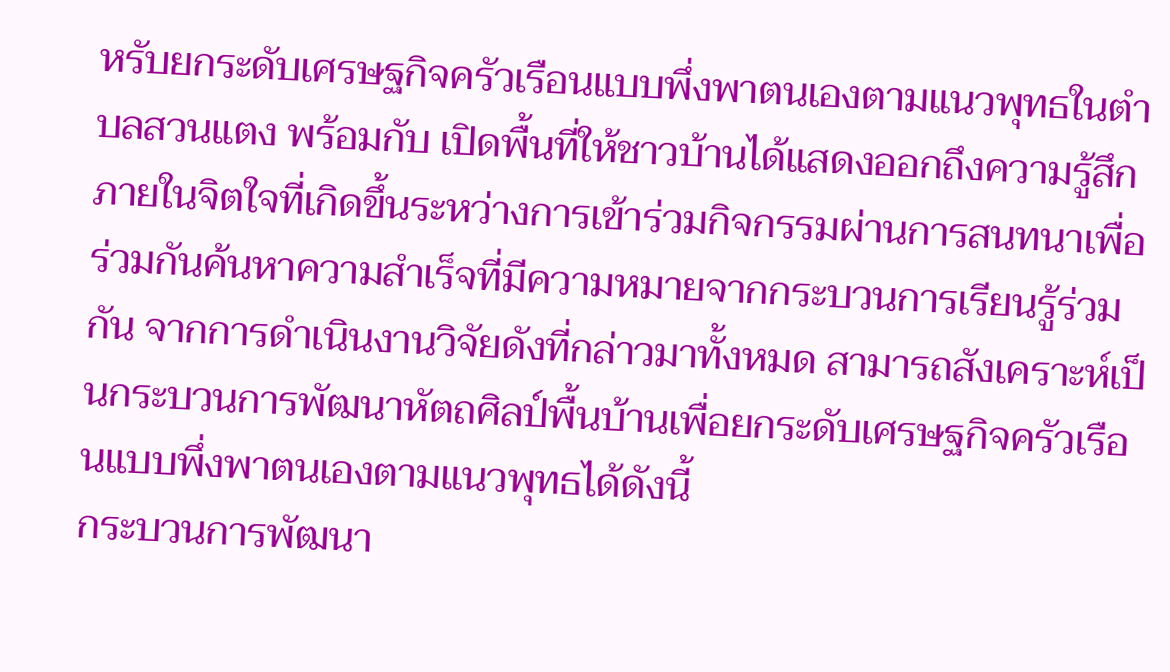หรับยกระดับเศรษฐกิจครัวเรือนแบบพึ่งพาตนเองตามแนวพุทธในตำบลสวนแตง พร้อมกับ เปิดพื้นที่ให้ชาวบ้านได้แสดงออกถึงความรู้สึกภายในจิตใจที่เกิดขึ้นระหว่างการเข้าร่วมกิจกรรมผ่านการสนทนาเพื่อร่วมกันค้นหาความสำเร็จที่มีความหมายจากกระบวนการเรียนรู้ร่วมกัน จากการดำเนินงานวิจัยดังที่กล่าวมาทั้งหมด สามารถสังเคราะห์เป็นกระบวนการพัฒนาหัตถศิลป์พื้นบ้านเพื่อยกระดับเศรษฐกิจครัวเรือนแบบพึ่งพาตนเองตามแนวพุทธได้ดังนี้
กระบวนการพัฒนา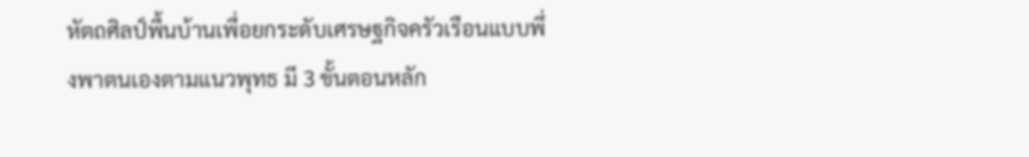หัตถศิลป์พื้นบ้านเพื่อยกระดับเศรษฐกิจครัวเรือนแบบพึ่งพาตนเองตามแนวพุทธ มี 3 ขั้นตอนหลัก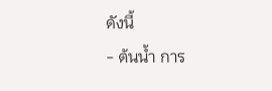ดังนี้
- ต้นน้ำ การ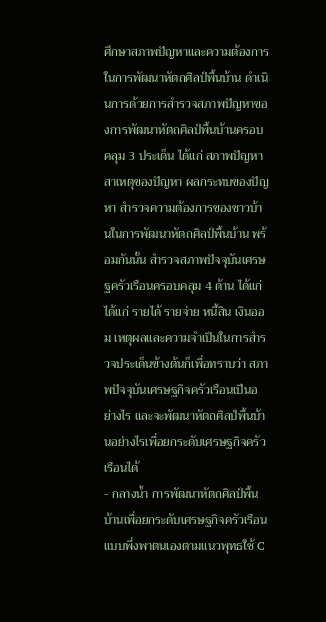ศึกษาสภาพปัญหาและความต้องการในการพัฒนาหัตถศิลป์พื้นบ้าน ดำเนินการด้วยการสำรวจสภาพปัญหาของการพัฒนาหัตถศิลป์พื้นบ้านครอบคลุม 3 ประเด็น ได้แก่ สภาพปัญหา สาเหตุของปัญหา ผลกระทบของปัญหา สำรวจความต้องการของชาวบ้านในการพัฒนาหัตถศิลป์พื้นบ้าน พร้อมกันนั้น สำรวจสภาพปัจจุบันเศรษฐครัวเรือนครอบคลุม 4 ด้าน ได้แก่ ได้แก่ รายได้ รายจ่าย หนี้สิน เงินออม เหตุผลและความจำเป็นในการสำรวจประเด็นข้างต้นก็เพื่อทราบว่า สภาพปัจจุบันเศรษฐกิจครัวเรือนเป็นอย่างไร และจะพัฒนาหัตถศิลป์พื้นบ้านอย่างไรเพื่อยกระดับเศรษฐกิจครัวเรือนได้
- กลางน้ำ การพัฒนาหัตถศิลป์พื้นบ้านเพื่อยกระดับเศรษฐกิจครัวเรือนแบบพึ่งพาตนเองตามแนวพุทธใช้ C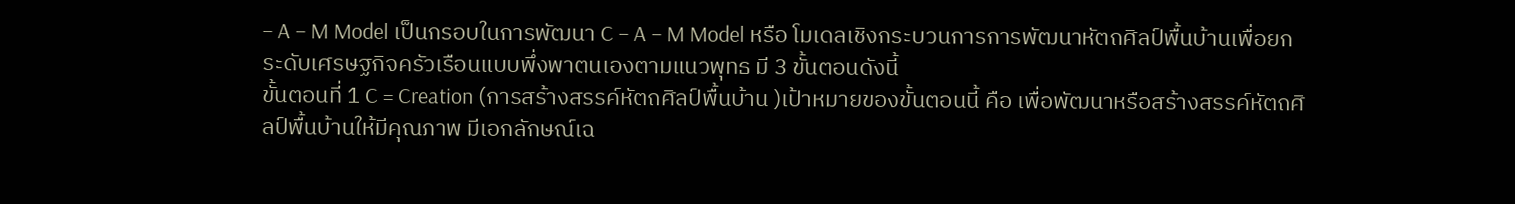– A – M Model เป็นกรอบในการพัฒนา C – A – M Model หรือ โมเดลเชิงกระบวนการการพัฒนาหัตถศิลป์พื้นบ้านเพื่อยกระดับเศรษฐกิจครัวเรือนแบบพึ่งพาตนเองตามแนวพุทธ มี 3 ขั้นตอนดังนี้
ขั้นตอนที่ 1 C = Creation (การสร้างสรรค์หัตถศิลป์พื้นบ้าน )เป้าหมายของขั้นตอนนี้ คือ เพื่อพัฒนาหรือสร้างสรรค์หัตถศิลป์พื้นบ้านให้มีคุณภาพ มีเอกลักษณ์เฉ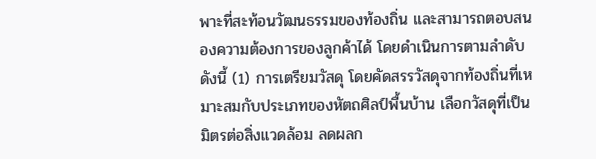พาะที่สะท้อนวัฒนธรรมของท้องถิ่น และสามารถตอบสนองความต้องการของลูกค้าได้ โดยดำเนินการตามลำดับดังนี้ (1) การเตรียมวัสดุ โดยคัดสรรวัสดุจากท้องถิ่นที่เหมาะสมกับประเภทของหัตถศิลป์พื้นบ้าน เลือกวัสดุที่เป็นมิตรต่อสิ่งแวดล้อม ลดผลก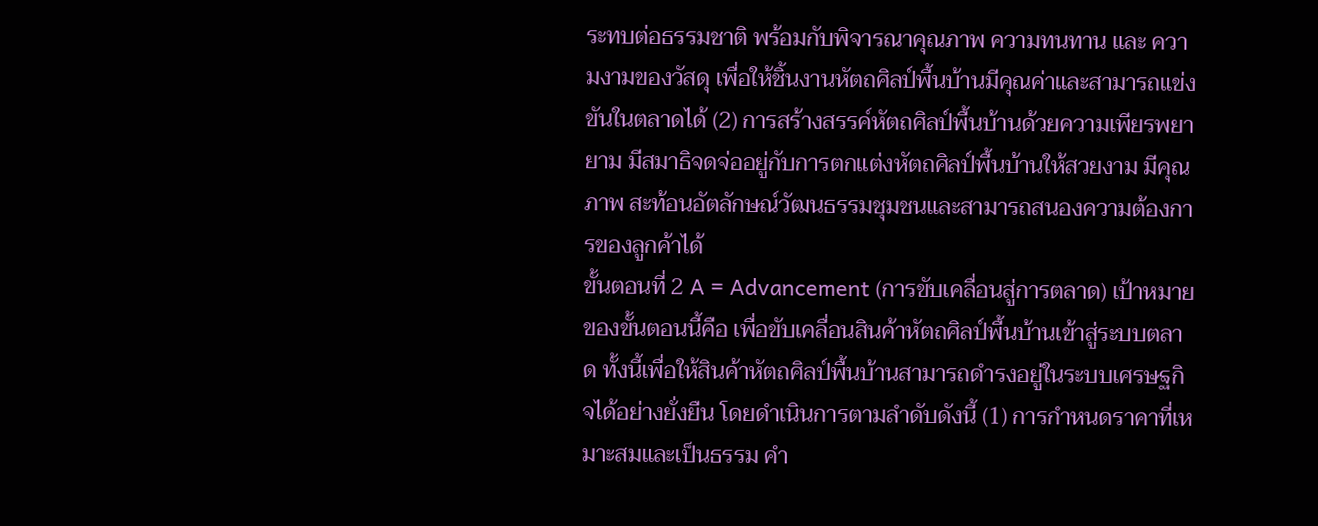ระทบต่อธรรมชาติ พร้อมกับพิจารณาคุณภาพ ความทนทาน และ ความงามของวัสดุ เพื่อให้ชิ้นงานหัตถศิลป์พื้นบ้านมีคุณค่าและสามารถแข่งขันในตลาดได้ (2) การสร้างสรรค์หัตถศิลป์พื้นบ้านด้วยความเพียรพยายาม มีสมาธิจดจ่ออยู่กับการตกแต่งหัตถศิลป์พื้นบ้านให้สวยงาม มีคุณภาพ สะท้อนอัตลักษณ์วัฒนธรรมชุมชนและสามารถสนองความต้องการของลูกค้าได้
ขั้นตอนที่ 2 A = Advancement (การขับเคลื่อนสู่การตลาด) เป้าหมายของขั้นตอนนี้คือ เพื่อขับเคลื่อนสินค้าหัตถศิลป์พื้นบ้านเข้าสู่ระบบตลาด ทั้งนี้เพื่อให้สินค้าหัตถศิลป์พื้นบ้านสามารถดำรงอยู่ในระบบเศรษฐกิจได้อย่างยั่งยืน โดยดำเนินการตามลำดับดังนี้ (1) การกำหนดราคาที่เหมาะสมและเป็นธรรม คำ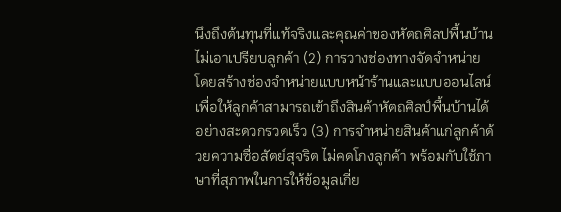นึงถึงต้นทุนที่แท้จริงและคุณค่าของหัตถศิลปพื้นบ้าน ไม่เอาเปรียบลูกค้า (2) การวางช่องทางจัดจำหน่าย โดยสร้างช่องจำหน่ายแบบหน้าร้านและแบบออนไลน์เพื่อให้ลูกค้าสามารถเข้าถึงสินค้าหัตถศิลป์พื้นบ้านได้อย่างสะดวกรวดเร็ว (3) การจำหน่ายสินค้าแก่ลูกค้าด้วยความซื่อสัตย์สุจริต ไม่คดโกงลูกค้า พร้อมกับใช้ภาษาที่สุภาพในการให้ข้อมูลเกี่ย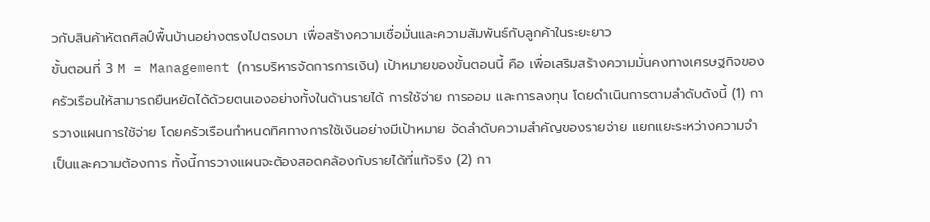วกับสินค้าหัตถศิลป์พื้นบ้านอย่างตรงไปตรงมา เพื่อสร้างความเชื่อมั่นและความสัมพันธ์กับลูกค้าในระยะยาว
ขั้นตอนที่ 3 M = Management (การบริหารจัดการการเงิน) เป้าหมายของขั้นตอนนี้ คือ เพื่อเสริมสร้างความมั่นคงทางเศรษฐกิจของครัวเรือนให้สามารถยืนหยัดได้ด้วยตนเองอย่างทั้งในด้านรายได้ การใช้จ่าย การออม และการลงทุน โดยดำเนินการตามลำดับดังนี้ (1) การวางแผนการใช้จ่าย โดยครัวเรือนกำหนดทิศทางการใช้เงินอย่างมีเป้าหมาย จัดลำดับความสำคัญของรายจ่าย แยกแยะระหว่างความจำเป็นและความต้องการ ทั้งนี้การวางแผนจะต้องสอดคล้องกับรายได้ที่เเท้จริง (2) กา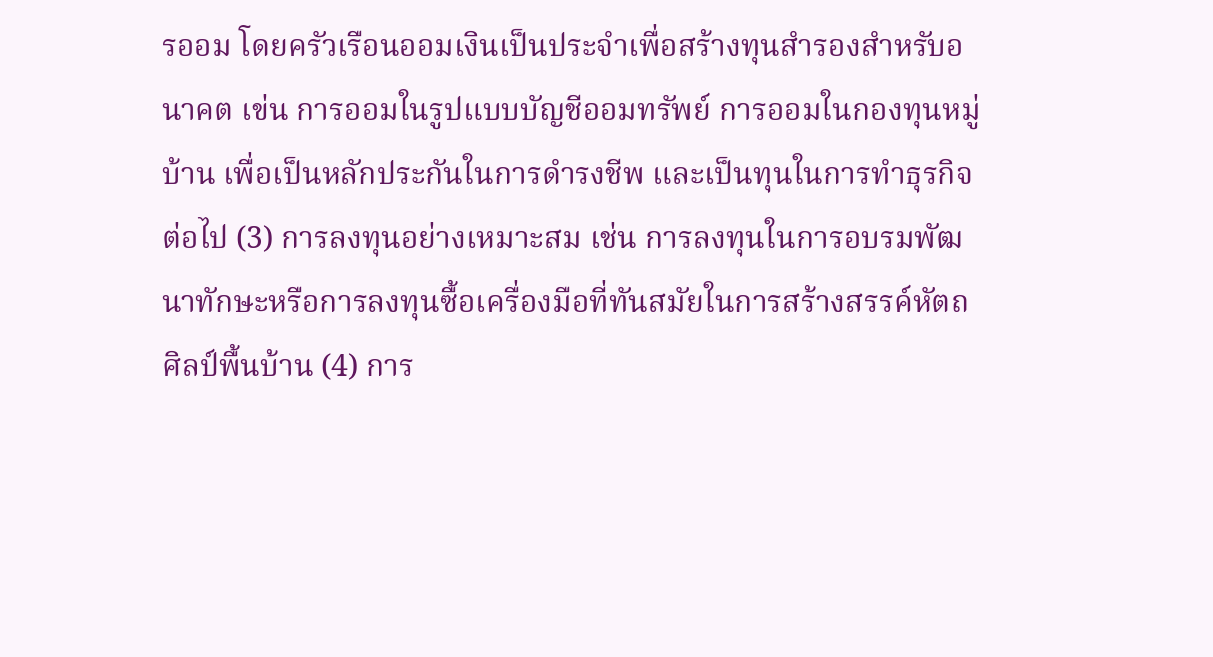รออม โดยครัวเรือนออมเงินเป็นประจำเพื่อสร้างทุนสำรองสำหรับอนาคต เข่น การออมในรูปแบบบัญชีออมทรัพย์ การออมในกองทุนหมู่บ้าน เพื่อเป็นหลักประกันในการดำรงชีพ และเป็นทุนในการทำธุรกิจต่อไป (3) การลงทุนอย่างเหมาะสม เช่น การลงทุนในการอบรมพัฒนาทักษะหรือการลงทุนซื้อเครื่องมือที่ทันสมัยในการสร้างสรรค์หัตถศิลป์พื้นบ้าน (4) การ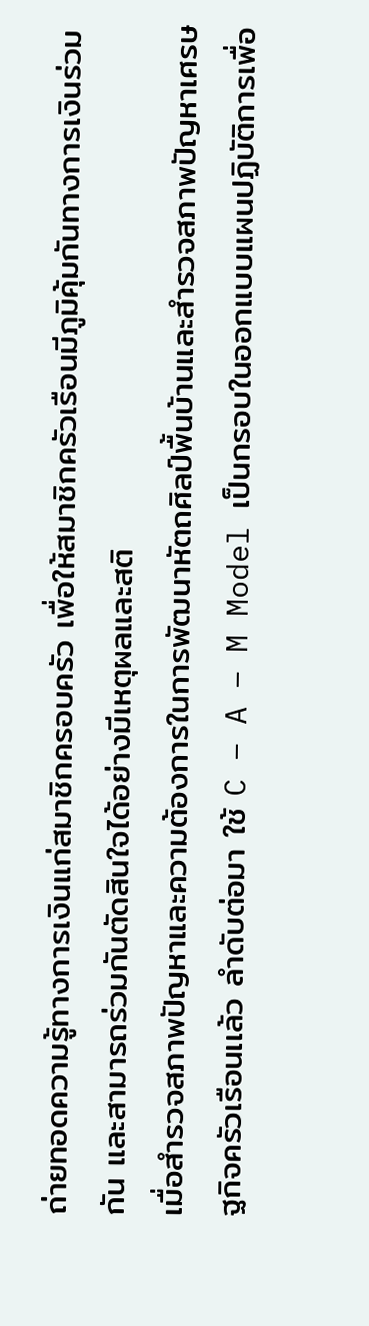ถ่ายทอดความรู้ทางการเงินแก่สมาชิกครอบครัว เพื่อให้สมาชิกครัวเรือนมีภูมิคุ้มกันทางการเงินร่วมกัน และสามารถร่วมกันตัดสินใจได้อย่างมีเหตุผลและสติ
เมื่อสำรวจสภาพปัญหาและความต้องการในการพัฒนาหัตถศิลป์พื้นบ้านและสำรวจสภาพปัญหาเศรษฐกิจครัวเรือนเเล้ว ลำดับต่อมา ใช้ C – A – M Model เป็นกรอบในออกแบบแผนปฏิบัติการเพื่อ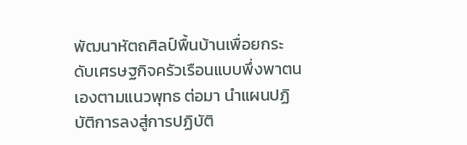พัฒนาหัตถศิลป์พื้นบ้านเพื่อยกระดับเศรษฐกิจครัวเรือนแบบพึ่งพาตนเองตามแนวพุทธ ต่อมา นำแผนปฏิบัติการลงสู่การปฏิบัติ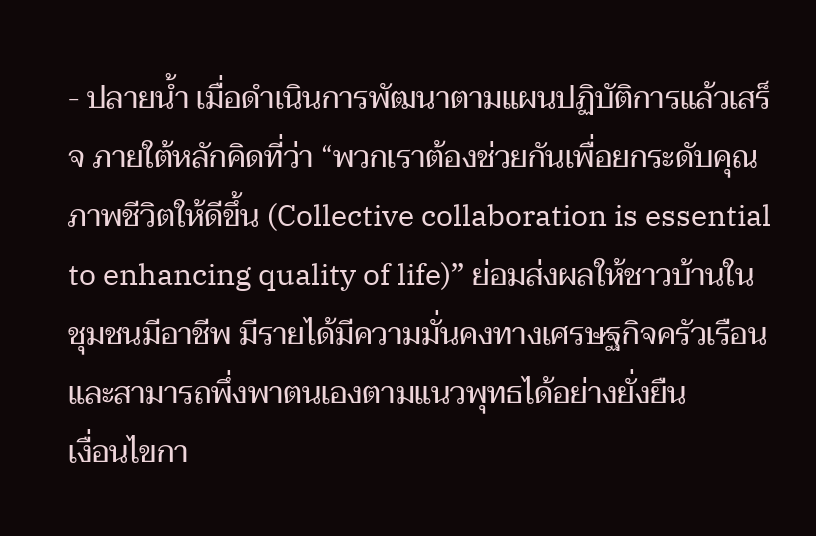- ปลายน้ำ เมื่อดำเนินการพัฒนาตามแผนปฏิบัติการแล้วเสร็จ ภายใต้หลักคิดที่ว่า “พวกเราต้องช่วยกันเพื่อยกระดับคุณภาพชีวิตให้ดีขึ้น (Collective collaboration is essential to enhancing quality of life)” ย่อมส่งผลให้ชาวบ้านในชุมชนมีอาชีพ มีรายได้มีความมั่นคงทางเศรษฐกิจครัวเรือน และสามารถพึ่งพาตนเองตามแนวพุทธได้อย่างยั่งยืน
เงื่อนไขกา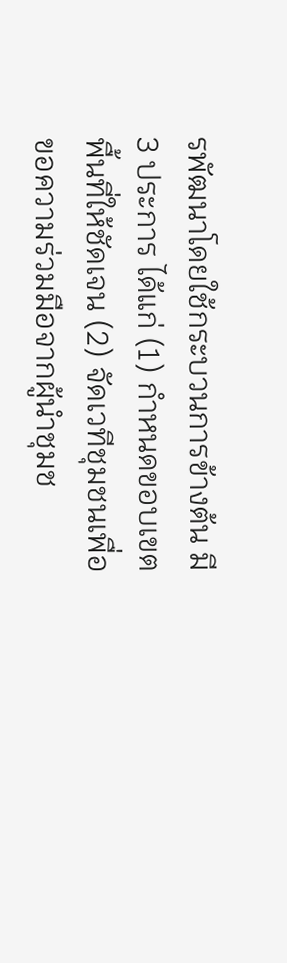รพัฒนาโดยใช้กระบวนการข้างต้น มี 3 ประการ ได้แก่ (1) กำหนดขอบเขตพื้นที่ให้ชัดเจน (2) จัดเวทีชุมชนเพื่อขอความร่วมมือจากผู้นำชุมช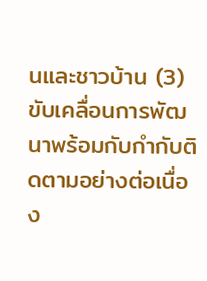นและชาวบ้าน (3) ขับเคลื่อนการพัฒนาพร้อมกับกำกับติดตามอย่างต่อเนื่อง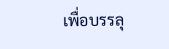เพื่อบรรลุ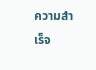ความสำเร็จ